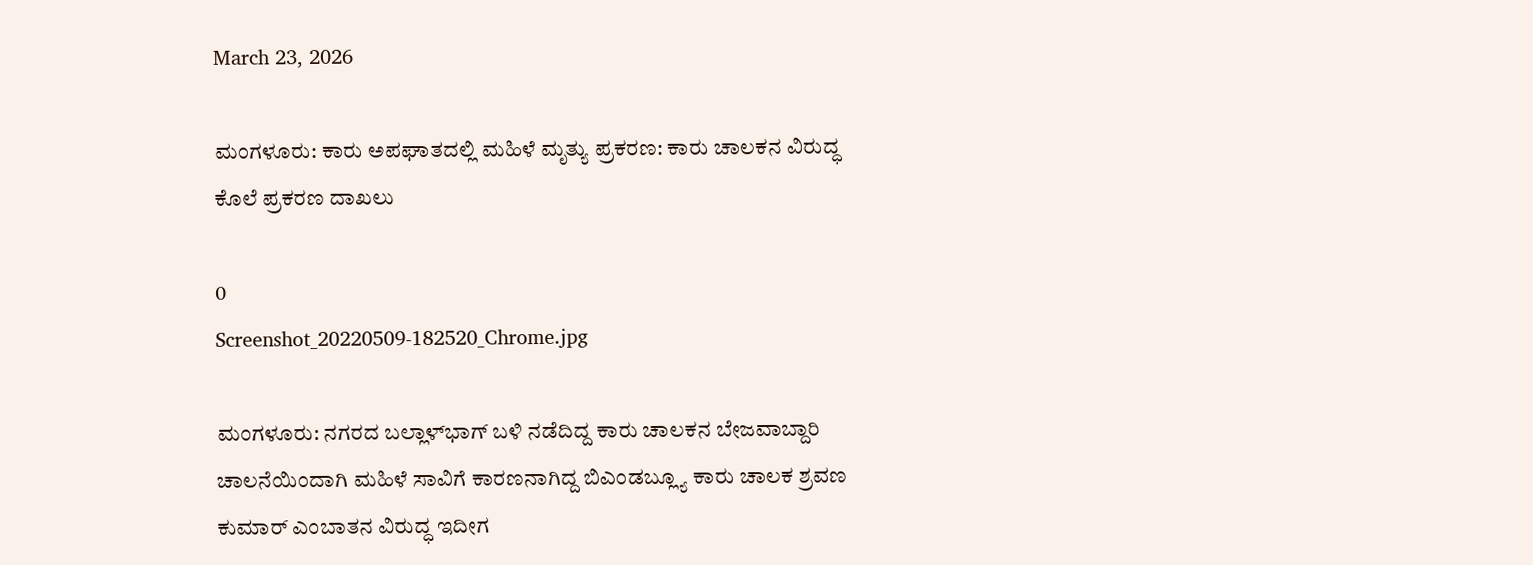March 23, 2026

ಮಂಗಳೂರು: ಕಾರು ಅಪಘಾತದಲ್ಲಿ ಮಹಿಳೆ ಮೃತ್ಯು ಪ್ರಕರಣ: ಕಾರು ಚಾಲಕನ ವಿರುದ್ಧ ಕೊಲೆ ಪ್ರಕರಣ ದಾಖಲು

0
Screenshot_20220509-182520_Chrome.jpg

ಮಂಗಳೂರು: ನಗರದ ಬಲ್ಲಾಳ್‌ಭಾಗ್‌ ಬಳಿ ನಡೆದಿದ್ದ ಕಾರು ಚಾಲಕನ ಬೇಜವಾಬ್ದಾರಿ ಚಾಲನೆಯಿಂದಾಗಿ ಮಹಿಳೆ ಸಾವಿಗೆ ಕಾರಣನಾಗಿದ್ದ ಬಿಎಂಡಬ್ಲ್ಯೂ ಕಾರು ಚಾಲಕ ಶ್ರವಣ ಕುಮಾರ್‌ ಎಂಬಾತನ ವಿರುದ್ಧ ಇದೀಗ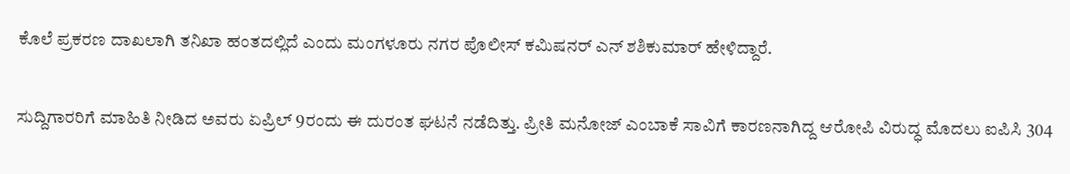ಕೊಲೆ ಪ್ರಕರಣ ದಾಖಲಾಗಿ ತನಿಖಾ ಹಂತದಲ್ಲಿದೆ ಎಂದು ಮಂಗಳೂರು ನಗರ ಪೊಲೀಸ್ ಕಮಿಷನರ್ ಎನ್‌ ಶಶಿಕುಮಾರ್ ಹೇಳಿದ್ದಾರೆ.

ಸುದ್ದಿಗಾರರಿಗೆ ಮಾಹಿತಿ ನೀಡಿದ ಅವರು ಏಪ್ರಿಲ್ 9ರಂದು ಈ ದುರಂತ ಘಟನೆ ನಡೆದಿತ್ತು. ಪ್ರೀತಿ ಮನೋಜ್‌ ಎಂಬಾಕೆ ಸಾವಿಗೆ ಕಾರಣನಾಗಿದ್ದ ಆರೋಪಿ ವಿರುದ್ಧ ಮೊದಲು ಐಪಿಸಿ 304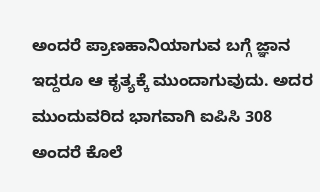ಅಂದರೆ ಪ್ರಾಣಹಾನಿಯಾಗುವ ಬಗ್ಗೆ ಜ್ಞಾನ ಇದ್ದರೂ ಆ ಕೃತ್ಯಕ್ಕೆ ಮುಂದಾಗುವುದು. ಅದರ ಮುಂದುವರಿದ ಭಾಗವಾಗಿ ಐಪಿಸಿ 308 ಅಂದರೆ ಕೊಲೆ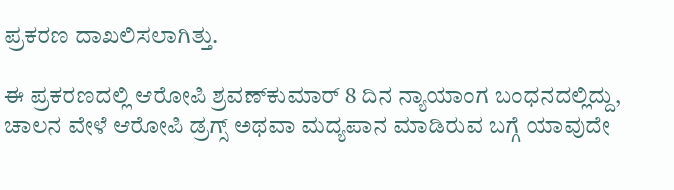ಪ್ರಕರಣ ದಾಖಲಿಸಲಾಗಿತ್ತು.

ಈ ಪ್ರಕರಣದಲ್ಲಿ ಆರೋಪಿ ಶ್ರವಣ್‌ಕುಮಾರ್‌ 8 ದಿನ ನ್ಯಾಯಾಂಗ ಬಂಧನದಲ್ಲಿದ್ದು, ಚಾಲನ ವೇಳೆ ಆರೋಪಿ ಡ್ರಗ್ಸ್ ಅಥವಾ ಮದ್ಯಪಾನ ಮಾಡಿರುವ ಬಗ್ಗೆ ಯಾವುದೇ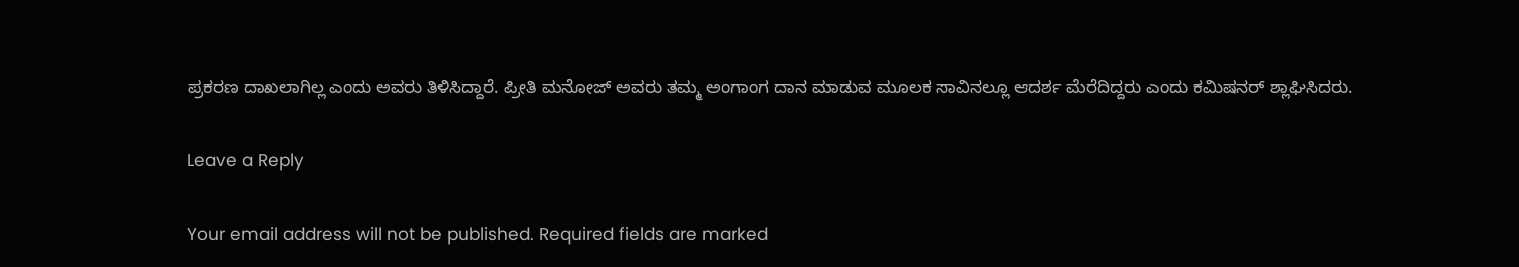ಪ್ರಕರಣ ದಾಖಲಾಗಿಲ್ಲ ಎಂದು ಅವರು ತಿಳಿಸಿದ್ದಾರೆ. ಪ್ರೀತಿ ಮನೋಜ್ ಅವರು ತಮ್ಮ ಅಂಗಾಂಗ ದಾನ ಮಾಡುವ ಮೂಲಕ ಸಾವಿನಲ್ಲೂ ಆದರ್ಶ ಮೆರೆದಿದ್ದರು ಎಂದು ಕಮಿಷನರ್‌ ಶ್ಲಾಘಿಸಿದರು.

Leave a Reply

Your email address will not be published. Required fields are marked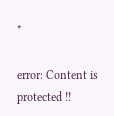*

error: Content is protected !!